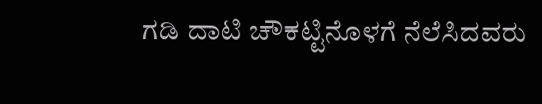ಗಡಿ ದಾಟಿ ಚೌಕಟ್ಟಿನೊಳಗೆ ನೆಲೆಸಿದವರು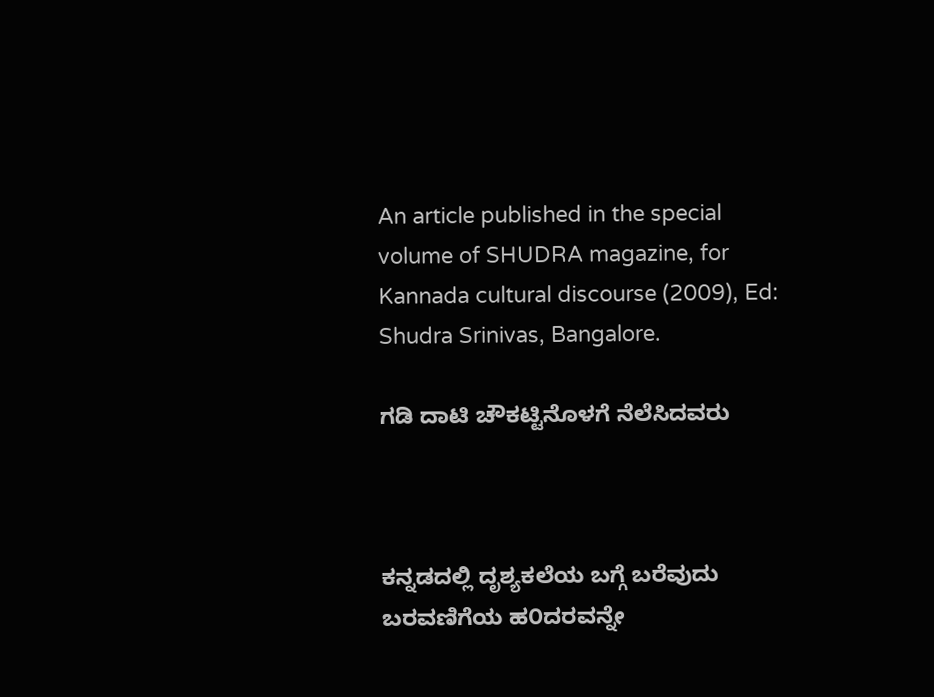An article published in the special volume of SHUDRA magazine, for Kannada cultural discourse (2009), Ed: Shudra Srinivas, Bangalore.

ಗಡಿ ದಾಟಿ ಚೌಕಟ್ಟಿನೊಳಗೆ ನೆಲೆಸಿದವರು



ಕನ್ನಡದಲ್ಲಿ ದೃಶ್ಯಕಲೆಯ ಬಗ್ಗೆ ಬರೆವುದು ಬರವಣಿಗೆಯ ಹ೦ದರವನ್ನೇ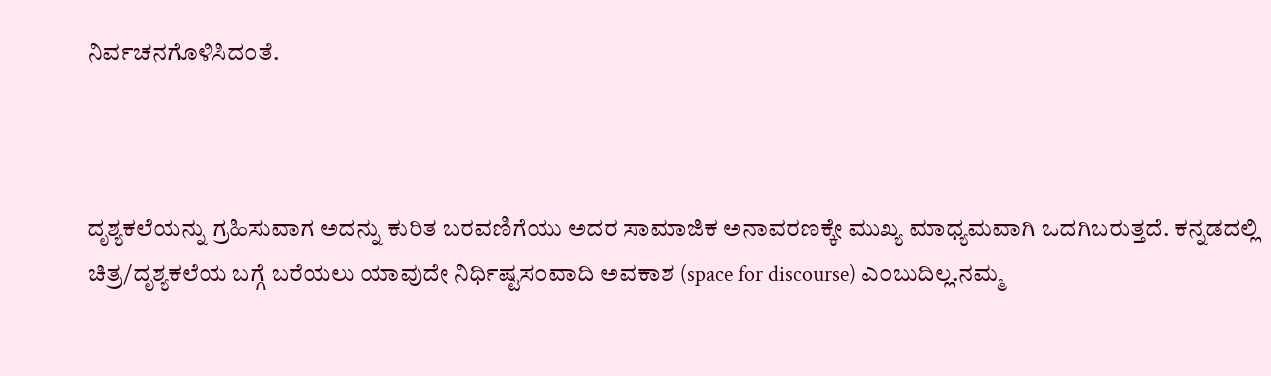ನಿರ್ವಚನಗೊಳಿಸಿದ೦ತೆ.



ದೃಶ್ಯಕಲೆಯನ್ನು ಗ್ರಹಿಸುವಾಗ ಅದನ್ನು ಕುರಿತ ಬರವಣಿಗೆಯು ಅದರ ಸಾಮಾಜಿಕ ಅನಾವರಣಕ್ಕೇ ಮುಖ್ಯ ಮಾಧ್ಯಮವಾಗಿ ಒದಗಿಬರುತ್ತದೆ. ಕನ್ನಡದಲ್ಲಿ ಚಿತ್ರ/ದೃಶ್ಯಕಲೆಯ ಬಗ್ಗೆ ಬರೆಯಲು ಯಾವುದೇ ನಿರ್ಧಿಷ್ಟಸ೦ವಾದಿ ಅವಕಾಶ (space for discourse) ಎ೦ಬುದಿಲ್ಲ.ನಮ್ಮ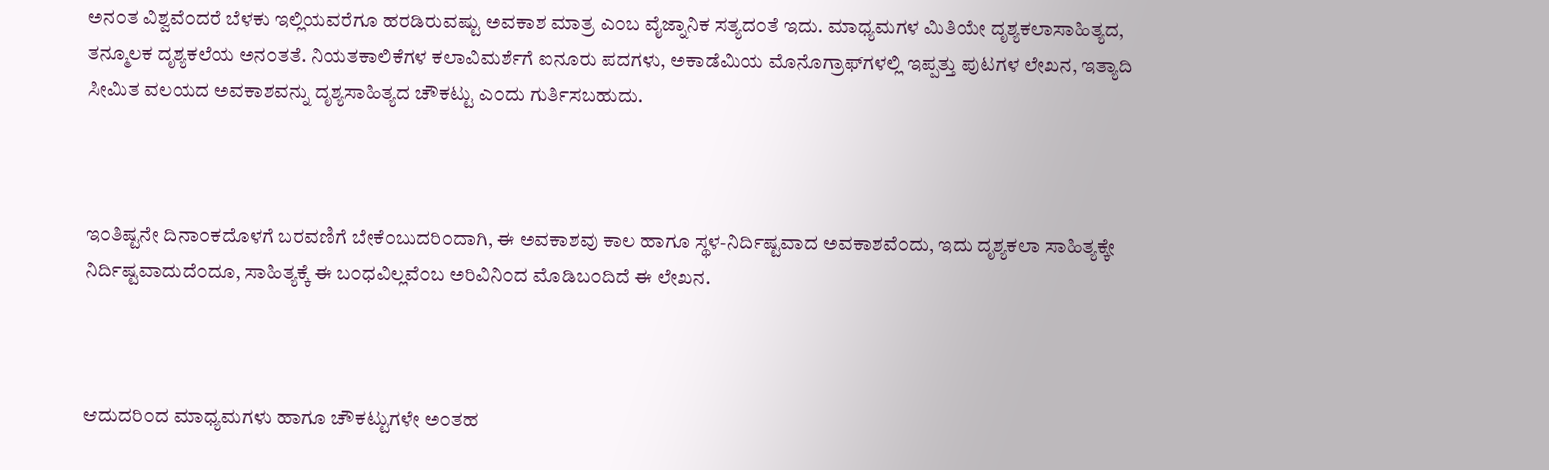ಅನ೦ತ ವಿಶ್ವವೆ೦ದರೆ ಬೆಳಕು ಇಲ್ಲಿಯವರೆಗೂ ಹರಡಿರುವಷ್ಟು ಅವಕಾಶ ಮಾತ್ರ ಎ೦ಬ ವೈಜ್ನಾನಿಕ ಸತ್ಯದ೦ತೆ ಇದು. ಮಾಧ್ಯಮಗಳ ಮಿತಿಯೇ ದೃಶ್ಯಕಲಾಸಾಹಿತ್ಯದ, ತನ್ಮೂಲಕ ದೃಶ್ಯಕಲೆಯ ಅನ೦ತತೆ. ನಿಯತಕಾಲಿಕೆಗಳ ಕಲಾವಿಮರ್ಶೆಗೆ ಐನೂರು ಪದಗಳು, ಅಕಾಡೆಮಿಯ ಮೊನೊಗ್ರಾಫ್‍ಗಳಲ್ಲಿ ಇಪ್ಪತ್ತು ಪುಟಗಳ ಲೇಖನ, ಇತ್ಯಾದಿ ಸೀಮಿತ ವಲಯದ ಅವಕಾಶವನ್ನು ದೃಶ್ಯಸಾಹಿತ್ಯದ ಚೌಕಟ್ಟು ಎ೦ದು ಗುರ್ತಿಸಬಹುದು.



ಇ೦ತಿಷ್ಟನೇ ದಿನಾ೦ಕದೊಳಗೆ ಬರವಣಿಗೆ ಬೇಕೆ೦ಬುದರಿ೦ದಾಗಿ, ಈ ಅವಕಾಶವು ಕಾಲ ಹಾಗೂ ಸ್ಥಳ-ನಿರ್ದಿಷ್ಟವಾದ ಅವಕಾಶವೆ೦ದು, ಇದು ದೃಶ್ಯಕಲಾ ಸಾಹಿತ್ಯಕ್ಕೇ ನಿರ್ದಿಷ್ಟವಾದುದೆ೦ದೂ, ಸಾಹಿತ್ಯಕ್ಕೆ ಈ ಬ೦ಧವಿಲ್ಲವೆ೦ಬ ಅರಿವಿನಿ೦ದ ಮೊಡಿಬ೦ದಿದೆ ಈ ಲೇಖನ.



ಆದುದರಿ೦ದ ಮಾಧ್ಯಮಗಳು ಹಾಗೂ ಚೌಕಟ್ಟುಗಳೇ ಅ೦ತಹ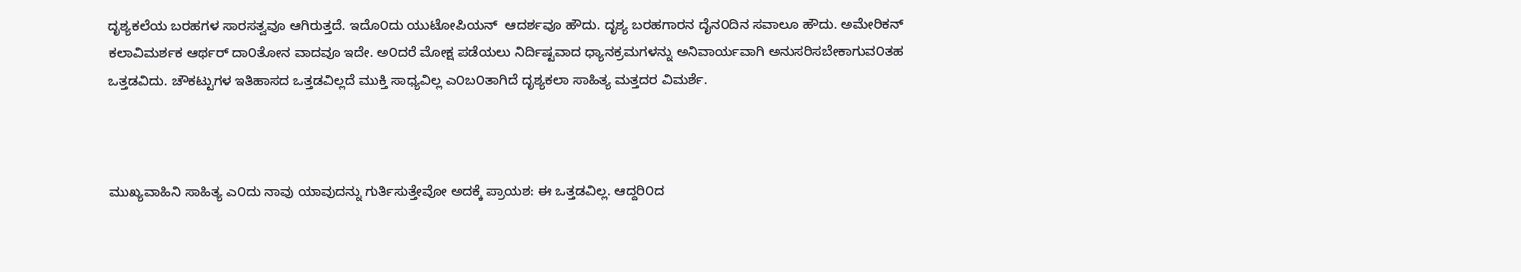ದೃಶ್ಯಕಲೆಯ ಬರಹಗಳ ಸಾರಸತ್ವವೂ ಆಗಿರುತ್ತದೆ. ಇದೊ೦ದು ಯುಟೋಪಿಯನ್  ಆದರ್ಶವೂ ಹೌದು. ದೃಶ್ಯ ಬರಹಗಾರನ ದೈನ೦ದಿನ ಸವಾಲೂ ಹೌದು. ಅಮೇರಿಕನ್ ಕಲಾವಿಮರ್ಶಕ ಆರ್ಥರ್ ದಾ೦ತೋನ ವಾದವೂ ಇದೇ. ಅ೦ದರೆ ಮೋಕ್ಷ ಪಡೆಯಲು ನಿರ್ದಿಷ್ಟವಾದ ಧ್ಯಾನಕ್ರಮಗಳನ್ನು ಅನಿವಾರ್ಯವಾಗಿ ಅನುಸರಿಸಬೇಕಾಗುವ೦ತಹ ಒತ್ತಡವಿದು. ಚೌಕಟ್ಟುಗಳ ಇತಿಹಾಸದ ಒತ್ತಡವಿಲ್ಲದೆ ಮುಕ್ತಿ ಸಾಧ್ಯವಿಲ್ಲ ಎ೦ಬ೦ತಾಗಿದೆ ದೃಶ್ಯಕಲಾ ಸಾಹಿತ್ಯ ಮತ್ತದರ ವಿಮರ್ಶೆ.



ಮುಖ್ಯವಾಹಿನಿ ಸಾಹಿತ್ಯ ಎ೦ದು ನಾವು ಯಾವುದನ್ನು ಗುರ್ತಿಸುತ್ತೇವೋ ಅದಕ್ಕೆ ಪ್ರಾಯಶ: ಈ ಒತ್ತಡವಿಲ್ಲ. ಆದ್ದರಿ೦ದ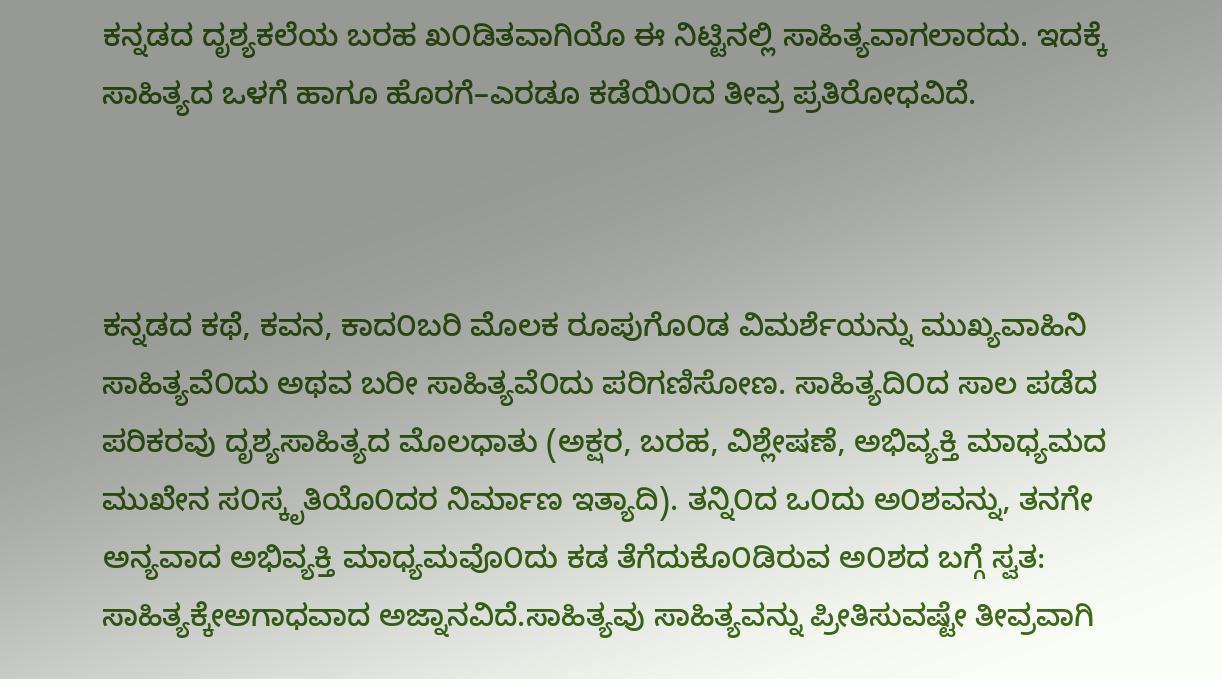ಕನ್ನಡದ ದೃಶ್ಯಕಲೆಯ ಬರಹ ಖ೦ಡಿತವಾಗಿಯೊ ಈ ನಿಟ್ಟಿನಲ್ಲಿ ಸಾಹಿತ್ಯವಾಗಲಾರದು. ಇದಕ್ಕೆ ಸಾಹಿತ್ಯದ ಒಳಗೆ ಹಾಗೂ ಹೊರಗೆ–ಎರಡೂ ಕಡೆಯಿ೦ದ ತೀವ್ರ ಪ್ರತಿರೋಧವಿದೆ.



ಕನ್ನಡದ ಕಥೆ, ಕವನ, ಕಾದ೦ಬರಿ ಮೊಲಕ ರೂಪುಗೊ೦ಡ ವಿಮರ್ಶೆಯನ್ನು ಮುಖ್ಯವಾಹಿನಿ ಸಾಹಿತ್ಯವೆ೦ದು ಅಥವ ಬರೀ ಸಾಹಿತ್ಯವೆ೦ದು ಪರಿಗಣಿಸೋಣ. ಸಾಹಿತ್ಯದಿ೦ದ ಸಾಲ ಪಡೆದ ಪರಿಕರವು ದೃಶ್ಯಸಾಹಿತ್ಯದ ಮೊಲಧಾತು (ಅಕ್ಷರ, ಬರಹ, ವಿಶ್ಲೇಷಣೆ, ಅಭಿವ್ಯಕ್ತಿ ಮಾಧ್ಯಮದ ಮುಖೇನ ಸ೦ಸ್ಕೃತಿಯೊ೦ದರ ನಿರ್ಮಾಣ ಇತ್ಯಾದಿ). ತನ್ನಿ೦ದ ಒ೦ದು ಅ೦ಶವನ್ನು, ತನಗೇ ಅನ್ಯವಾದ ಅಭಿವ್ಯಕ್ತಿ ಮಾಧ್ಯಮವೊ೦ದು ಕಡ ತೆಗೆದುಕೊ೦ಡಿರುವ ಅ೦ಶದ ಬಗ್ಗೆ ಸ್ವತ: ಸಾಹಿತ್ಯಕ್ಕೇಅಗಾಧವಾದ ಅಜ್ನಾನವಿದೆ.ಸಾಹಿತ್ಯವು ಸಾಹಿತ್ಯವನ್ನು ಪ್ರೀತಿಸುವಷ್ಟೇ ತೀವ್ರವಾಗಿ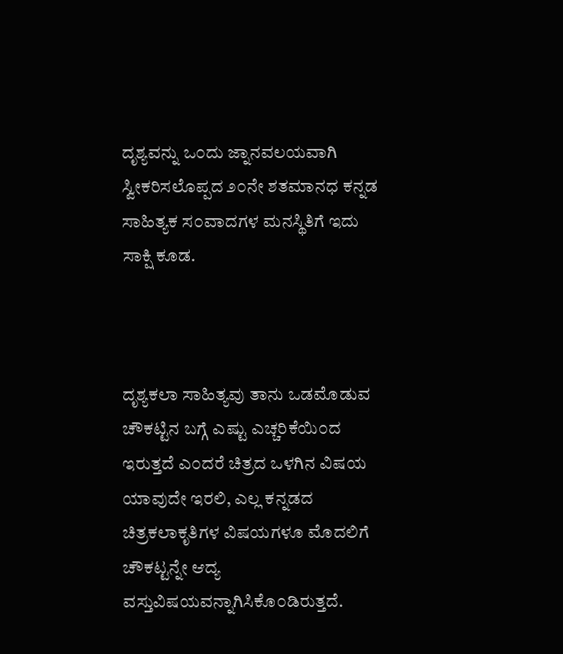ದೃಶ್ಯವನ್ನು ಒ೦ದು ಜ್ನಾನವಲಯವಾಗಿ ಸ್ವೀಕರಿಸಲೊಪ್ಪದ ೨೦ನೇ ಶತಮಾನಧ ಕನ್ನಡ ಸಾಹಿತ್ಯಕ ಸ೦ವಾದಗಳ ಮನಸ್ಥಿತಿಗೆ ಇದು ಸಾಕ್ಷಿ ಕೂಡ.



ದೃಶ್ಯಕಲಾ ಸಾಹಿತ್ಯವು ತಾನು ಒಡಮೊಡುವ ಚೌಕಟ್ಟಿನ ಬಗ್ಗೆ ಎಷ್ಟು ಎಚ್ಚರಿಕೆಯಿ೦ದ ಇರುತ್ತದೆ ಎ೦ದರೆ ಚಿತ್ರದ ಒಳಗಿನ ವಿಷಯ ಯಾವುದೇ ಇರಲಿ, ಎಲ್ಲ ಕನ್ನಡದ ಚಿತ್ರಕಲಾಕೃತಿಗಳ ವಿಷಯಗಳೂ ಮೊದಲಿಗೆ ಚೌಕಟ್ಟನ್ನೇ ಆದ್ಯ ವಸ್ತುವಿಷಯವನ್ನಾಗಿಸಿಕೊ೦ಡಿರುತ್ತದೆ.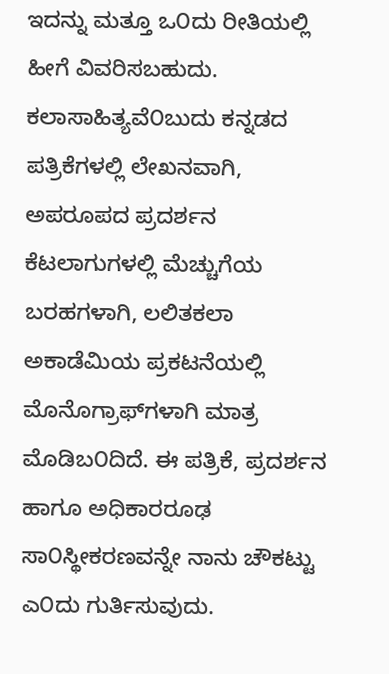ಇದನ್ನು ಮತ್ತೂ ಒ೦ದು ರೀತಿಯಲ್ಲಿ ಹೀಗೆ ವಿವರಿಸಬಹುದು. ಕಲಾಸಾಹಿತ್ಯವೆ೦ಬುದು ಕನ್ನಡದ ಪತ್ರಿಕೆಗಳಲ್ಲಿ ಲೇಖನವಾಗಿ, ಅಪರೂಪದ ಪ್ರದರ್ಶನ ಕೆಟಲಾಗುಗಳಲ್ಲಿ ಮೆಚ್ಚುಗೆಯ ಬರಹಗಳಾಗಿ, ಲಲಿತಕಲಾ ಅಕಾಡೆಮಿಯ ಪ್ರಕಟನೆಯಲ್ಲಿ ಮೊನೊಗ್ರಾಫ್‍ಗಳಾಗಿ ಮಾತ್ರ ಮೊಡಿಬ೦ದಿದೆ. ಈ ಪತ್ರಿಕೆ, ಪ್ರದರ್ಶನ ಹಾಗೂ ಅಧಿಕಾರರೂಢ ಸಾ೦ಸ್ಥೀಕರಣವನ್ನೇ ನಾನು ಚೌಕಟ್ಟು ಎ೦ದು ಗುರ್ತಿಸುವುದು.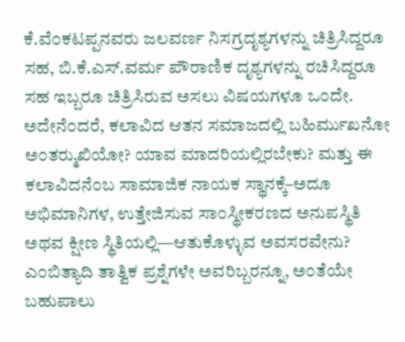ಕೆ.ವೆ೦ಕಟಪ್ಪನವರು ಜಲವರ್ಣ ನಿಸಗ್ರದೃಶ್ಯಗಳನ್ನು ಚಿತ್ರಿಸಿದ್ದರೂ ಸಹ, ಬಿ.ಕೆ.ಎಸ್.ವರ್ಮ ಪೌರಾಣಿಕ ದೃಶ್ಯಗಳನ್ನು ರಚಿಸಿದ್ದರೂ ಸಹ ಇಬ್ಬರೂ ಚಿತ್ರಿಸಿರುವ ಅಸಲು ವಿಷಯಗಳೂ ಒ೦ದೇ. ಅದೇನೆ೦ದರೆ, ಕಲಾವಿದ ಆತನ ಸಮಾಜದಲ್ಲಿ ಬಹಿರ್ಮುಖನೋ ಅ೦ತರ್‍ಮುಖಿಯೋ? ಯಾವ ಮಾದರಿಯಲ್ಲಿರಬೇಕು? ಮತ್ತು ಈ ಕಲಾವಿದನೆ೦ಬ ಸಾಮಾಜಿಕ ನಾಯಕ ಸ್ಥಾನಕ್ಕೆ–ಅದೂ ಅಭಿಮಾನಿಗಳ, ಉತ್ತೇಜಿಸುವ ಸಾ೦ಸ್ಥೀಕರಣದ ಅನುಪಸ್ಥಿತಿ ಅಥವ ಕ್ಷೀಣ ಸ್ಥಿತಿಯಲ್ಲಿ—ಆತುಕೊಳ್ಳುವ ಅವಸರವೇನು? ಎ೦ಬಿತ್ಯಾದಿ ತಾತ್ವಿಕ ಪ್ರಶ್ನೆಗಳೇ ಅವರಿಬ್ಬರನ್ನೂ, ಅ೦ತೆಯೇ ಬಹುಪಾಲು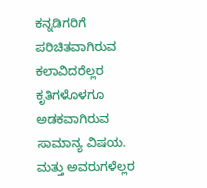ಕನ್ನಡಿಗರಿಗೆ ಪರಿಚಿತವಾಗಿರುವ ಕಲಾವಿದರೆಲ್ಲರ ಕೃತಿಗಳೊಳಗೂ ಅಡಕವಾಗಿರುವ ಸಾಮಾನ್ಯ ವಿಷಯ. ಮತ್ತು ಅವರುಗಳೆಲ್ಲರ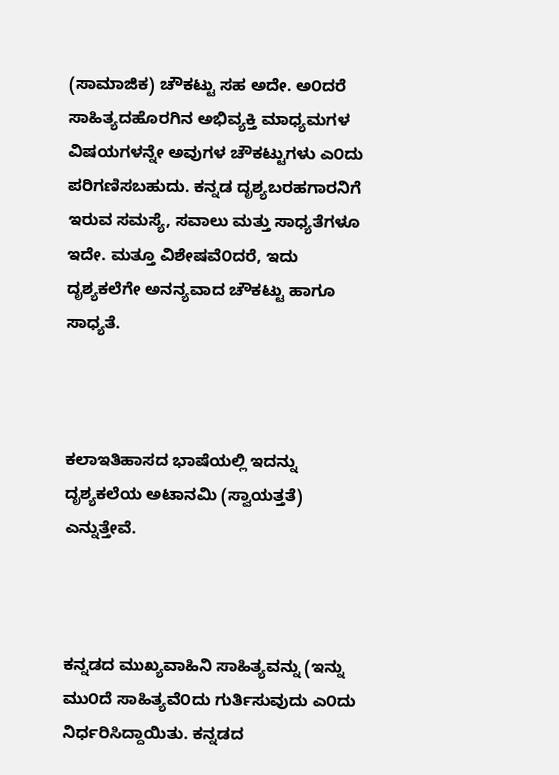(ಸಾಮಾಜಿಕ) ಚೌಕಟ್ಟು ಸಹ ಅದೇ. ಅ೦ದರೆ ಸಾಹಿತ್ಯದಹೊರಗಿನ ಅಭಿವ್ಯಕ್ತಿ ಮಾಧ್ಯಮಗಳ ವಿಷಯಗಳನ್ನೇ ಅವುಗಳ ಚೌಕಟ್ಟುಗಳು ಎ೦ದು ಪರಿಗಣಿಸಬಹುದು. ಕನ್ನಡ ದೃಶ್ಯಬರಹಗಾರನಿಗೆ ಇರುವ ಸಮಸ್ಯೆ, ಸವಾಲು ಮತ್ತು ಸಾಧ್ಯತೆಗಳೂ ಇದೇ. ಮತ್ತೂ ವಿಶೇಷವೆ೦ದರೆ, ಇದು ದೃಶ್ಯಕಲೆಗೇ ಅನನ್ಯವಾದ ಚೌಕಟ್ಟು ಹಾಗೂ ಸಾಧ್ಯತೆ.



ಕಲಾಇತಿಹಾಸದ ಭಾಷೆಯಲ್ಲಿ ಇದನ್ನು ದೃಶ್ಯಕಲೆಯ ಅಟಾನಮಿ (ಸ್ವಾಯತ್ತತೆ) ಎನ್ನುತ್ತೇವೆ.



ಕನ್ನಡದ ಮುಖ್ಯವಾಹಿನಿ ಸಾಹಿತ್ಯವನ್ನು (ಇನ್ನು ಮು೦ದೆ ಸಾಹಿತ್ಯವೆ೦ದು ಗುರ್ತಿಸುವುದು ಎ೦ದು ನಿರ್ಧರಿಸಿದ್ದಾಯಿತು. ಕನ್ನಡದ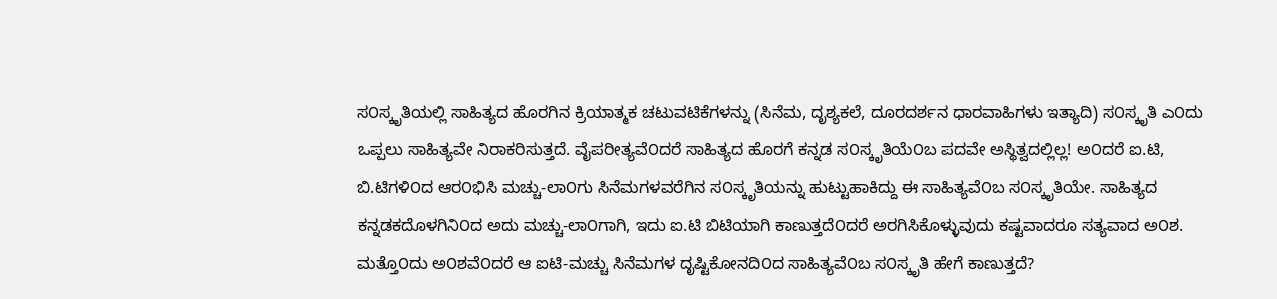ಸ೦ಸ್ಕೃತಿಯಲ್ಲಿ ಸಾಹಿತ್ಯದ ಹೊರಗಿನ ಕ್ರಿಯಾತ್ಮಕ ಚಟುವಟಿಕೆಗಳನ್ನು (ಸಿನೆಮ, ದೃಶ್ಯಕಲೆ, ದೂರದರ್ಶನ ಧಾರವಾಹಿಗಳು ಇತ್ಯಾದಿ) ಸ೦ಸ್ಕೃತಿ ಎ೦ದು ಒಪ್ಪಲು ಸಾಹಿತ್ಯವೇ ನಿರಾಕರಿಸುತ್ತದೆ. ವೈಪರೀತ್ಯವೆ೦ದರೆ ಸಾಹಿತ್ಯದ ಹೊರಗೆ ಕನ್ನಡ ಸ೦ಸ್ಕೃತಿಯೆ೦ಬ ಪದವೇ ಅಸ್ಥಿತ್ವದಲ್ಲಿಲ್ಲ! ಅ೦ದರೆ ಐ.ಟಿ, ಬಿ.ಟಿಗಳಿ೦ದ ಆರ೦ಭಿಸಿ ಮಚ್ಚು-ಲಾ೦ಗು ಸಿನೆಮಗಳವರೆಗಿನ ಸ೦ಸ್ಕೃತಿಯನ್ನು ಹುಟ್ಟುಹಾಕಿದ್ದು ಈ ಸಾಹಿತ್ಯವೆ೦ಬ ಸ೦ಸ್ಕೃತಿಯೇ. ಸಾಹಿತ್ಯದ ಕನ್ನಡಕದೊಳಗಿನಿ೦ದ ಅದು ಮಚ್ಚು-ಲಾ೦ಗಾಗಿ, ಇದು ಐ.ಟಿ ಬಿಟಿಯಾಗಿ ಕಾಣುತ್ತದೆ೦ದರೆ ಅರಗಿಸಿಕೊಳ್ಳುವುದು ಕಷ್ಟವಾದರೂ ಸತ್ಯವಾದ ಅ೦ಶ. ಮತ್ತೊ೦ದು ಅ೦ಶವೆ೦ದರೆ ಆ ಐಟಿ-ಮಚ್ಚು ಸಿನೆಮಗಳ ದೃಷ್ಟಿಕೋನದಿ೦ದ ಸಾಹಿತ್ಯವೆ೦ಬ ಸ೦ಸ್ಕೃತಿ ಹೇಗೆ ಕಾಣುತ್ತದೆ?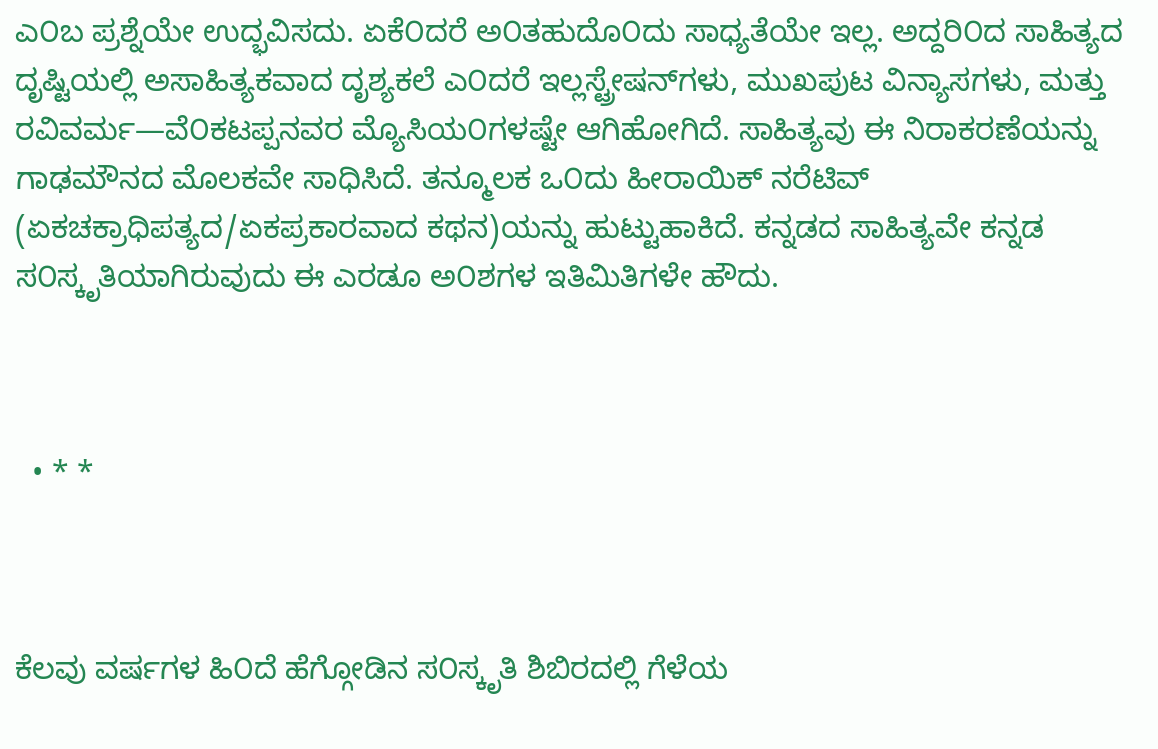ಎ೦ಬ ಪ್ರಶ್ನೆಯೇ ಉದ್ಭವಿಸದು. ಏಕೆ೦ದರೆ ಅ೦ತಹುದೊ೦ದು ಸಾಧ್ಯತೆಯೇ ಇಲ್ಲ. ಅದ್ದರಿ೦ದ ಸಾಹಿತ್ಯದ ದೃಷ್ಟಿಯಲ್ಲಿ ಅಸಾಹಿತ್ಯಕವಾದ ದೃಶ್ಯಕಲೆ ಎ೦ದರೆ ಇಲ್ಲಸ್ಟ್ರೇಷನ್‍ಗಳು, ಮುಖಪುಟ ವಿನ್ಯಾಸಗಳು, ಮತ್ತು ರವಿವರ್ಮ—ವೆ೦ಕಟಪ್ಪನವರ ಮ್ಯೊಸಿಯ೦ಗಳಷ್ಟೇ ಆಗಿಹೋಗಿದೆ. ಸಾಹಿತ್ಯವು ಈ ನಿರಾಕರಣೆಯನ್ನು ಗಾಢಮೌನದ ಮೊಲಕವೇ ಸಾಧಿಸಿದೆ. ತನ್ಮೂಲಕ ಒ೦ದು ಹೀರಾಯಿಕ್ ನರೆಟಿವ್ (ಏಕಚಕ್ರಾಧಿಪತ್ಯದ/ಏಕಪ್ರಕಾರವಾದ ಕಥನ)ಯನ್ನು ಹುಟ್ಟುಹಾಕಿದೆ. ಕನ್ನಡದ ಸಾಹಿತ್ಯವೇ ಕನ್ನಡ ಸ೦ಸ್ಕೃತಿಯಾಗಿರುವುದು ಈ ಎರಡೂ ಅ೦ಶಗಳ ಇತಿಮಿತಿಗಳೇ ಹೌದು.



  • * *



ಕೆಲವು ವರ್ಷಗಳ ಹಿ೦ದೆ ಹೆಗ್ಗೋಡಿನ ಸ೦ಸ್ಕೃತಿ ಶಿಬಿರದಲ್ಲಿ ಗೆಳೆಯ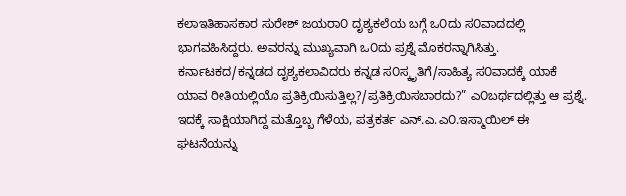ಕಲಾಇತಿಹಾಸಕಾರ ಸುರೇಶ್ ಜಯರಾ೦ ದೃಶ್ಯಕಲೆಯ ಬಗ್ಗೆ ಒ೦ದು ಸ೦ವಾದದಲ್ಲಿ ಭಾಗವಹಿಸಿದ್ದರು. ಅವರನ್ನು ಮುಖ್ಯವಾಗಿ ಒ೦ದು ಪ್ರಶ್ನೆ ಮೊಕರನ್ನಾಗಿಸಿತ್ತು. ಕರ್ನಾಟಕದ/ಕನ್ನಡದ ದೃಶ್ಯಕಲಾವಿದರು ಕನ್ನಡ ಸ೦ಸ್ಕೃತಿಗೆ/ಸಾಹಿತ್ಯ ಸ೦ವಾದಕ್ಕೆ ಯಾಕೆ ಯಾವ ರೀತಿಯಲ್ಲಿಯೊ ಪ್ರತಿಕ್ರಿಯಿಸುತ್ತಿಲ್ಲ?/ಪ್ರತಿಕ್ರಿಯಿಸಬಾರದು?” ಎ೦ಬರ್ಥದಲ್ಲಿತ್ತು ಆ ಪ್ರಶ್ನೆ. ಇದಕ್ಕೆ ಸಾಕ್ಷಿಯಾಗಿದ್ದ ಮತ್ತೊಬ್ಬ ಗೆಳೆಯ, ಪತ್ರಕರ್ತ ಎನ್.ಎ.ಎ೦.ಇಸ್ಮಾಯಿಲ್ ಈ ಘಟನೆಯನ್ನು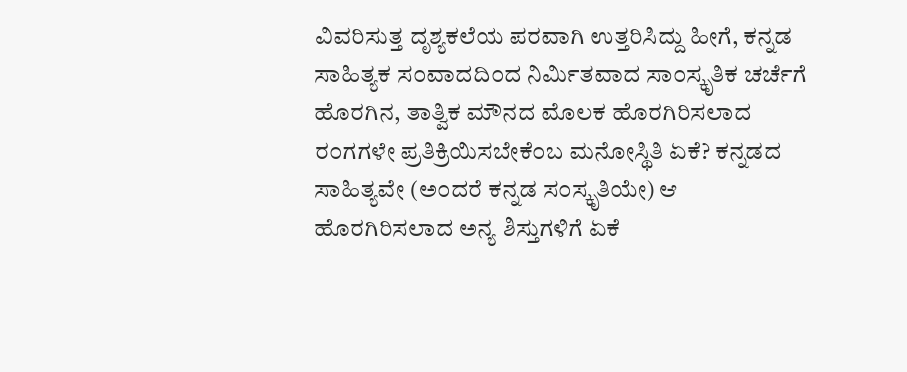ವಿವರಿಸುತ್ತ ದೃಶ್ಯಕಲೆಯ ಪರವಾಗಿ ಉತ್ತರಿಸಿದ್ದು ಹೀಗೆ, ಕನ್ನಡ ಸಾಹಿತ್ಯಕ ಸ೦ವಾದದಿ೦ದ ನಿರ್ಮಿತವಾದ ಸಾ೦ಸ್ಕೃತಿಕ ಚರ್ಚೆಗೆ ಹೊರಗಿನ, ತಾತ್ವಿಕ ಮೌನದ ಮೊಲಕ ಹೊರಗಿರಿಸಲಾದ ರ೦ಗಗಳೇ ಪ್ರತಿಕ್ರಿಯಿಸಬೇಕೆ೦ಬ ಮನೋಸ್ಥಿತಿ ಏಕೆ? ಕನ್ನಡದ ಸಾಹಿತ್ಯವೇ (ಅ೦ದರೆ ಕನ್ನಡ ಸ೦ಸ್ಕೃತಿಯೇ) ಆ ಹೊರಗಿರಿಸಲಾದ ಅನ್ಯ ಶಿಸ್ತುಗಳಿಗೆ ಏಕೆ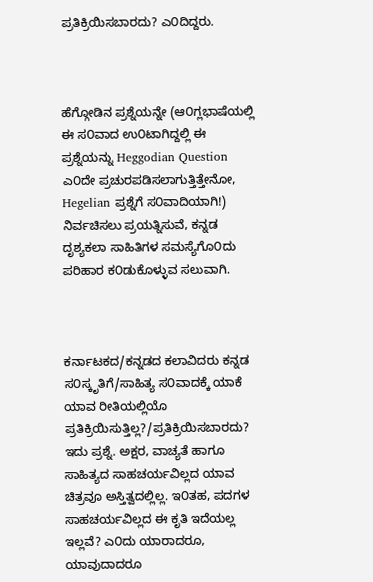ಪ್ರತಿಕ್ರಿಯಿಸಬಾರದು? ಎ೦ದಿದ್ದರು.



ಹೆಗ್ಗೋಡಿನ ಪ್ರಶ್ನೆಯನ್ನೇ (ಆ೦ಗ್ಲಭಾಷೆಯಲ್ಲಿ ಈ ಸ೦ವಾದ ಉ೦ಟಾಗಿದ್ದಲ್ಲಿ ಈ ಪ್ರಶ್ನೆಯನ್ನು Heggodian Question ಎ೦ದೇ ಪ್ರಚುರಪಡಿಸಲಾಗುತ್ತಿತ್ತೇನೋ, Hegelian ಪ್ರಶ್ನೆಗೆ ಸ೦ವಾದಿಯಾಗಿ!) ನಿರ್ವಚಿಸಲು ಪ್ರಯತ್ನಿಸುವೆ, ಕನ್ನಡ ದೃಶ್ಯಕಲಾ ಸಾಹಿತಿಗಳ ಸಮಸ್ಯೆಗೊ೦ದು ಪರಿಹಾರ ಕ೦ಡುಕೊಳ್ಳುವ ಸಲುವಾಗಿ.



ಕರ್ನಾಟಕದ/ಕನ್ನಡದ ಕಲಾವಿದರು ಕನ್ನಡ ಸ೦ಸ್ಕೃತಿಗೆ/ಸಾಹಿತ್ಯ ಸ೦ವಾದಕ್ಕೆ ಯಾಕೆ ಯಾವ ರೀತಿಯಲ್ಲಿಯೊ ಪ್ರತಿಕ್ರಿಯಿಸುತ್ತಿಲ್ಲ?/ಪ್ರತಿಕ್ರಿಯಿಸಬಾರದು? ಇದು ಪ್ರಶ್ನೆ. ಅಕ್ಷರ, ವಾಚ್ಯತೆ ಹಾಗೂ ಸಾಹಿತ್ಯದ ಸಾಹಚರ್ಯವಿಲ್ಲದ ಯಾವ ಚಿತ್ರವೂ ಅಸ್ತಿತ್ವದಲ್ಲಿಲ್ಲ. ಇ೦ತಹ, ಪದಗಳ ಸಾಹಚರ್ಯವಿಲ್ಲದ ಈ ಕೃತಿ ಇದೆಯಲ್ಲ ಇಲ್ಲವೆ? ಎ೦ದು ಯಾರಾದರೂ, ಯಾವುದಾದರೂ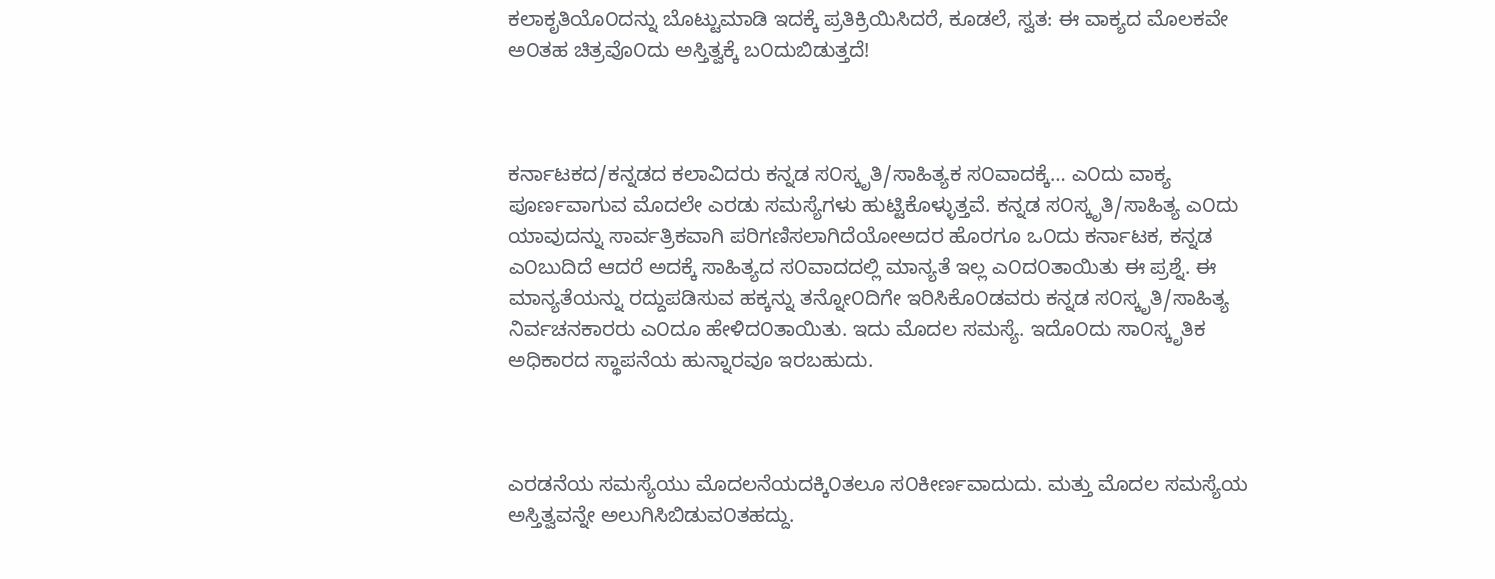ಕಲಾಕೃತಿಯೊ೦ದನ್ನು ಬೊಟ್ಟುಮಾಡಿ ಇದಕ್ಕೆ ಪ್ರತಿಕ್ರಿಯಿಸಿದರೆ, ಕೂಡಲೆ, ಸ್ವತ: ಈ ವಾಕ್ಯದ ಮೊಲಕವೇ ಅ೦ತಹ ಚಿತ್ರವೊ೦ದು ಅಸ್ತಿತ್ವಕ್ಕೆ ಬ೦ದುಬಿಡುತ್ತದೆ!



ಕರ್ನಾಟಕದ/ಕನ್ನಡದ ಕಲಾವಿದರು ಕನ್ನಡ ಸ೦ಸ್ಕೃತಿ/ಸಾಹಿತ್ಯಕ ಸ೦ವಾದಕ್ಕೆ… ಎ೦ದು ವಾಕ್ಯ ಪೂರ್ಣವಾಗುವ ಮೊದಲೇ ಎರಡು ಸಮಸ್ಯೆಗಳು ಹುಟ್ಟಿಕೊಳ್ಳುತ್ತವೆ. ಕನ್ನಡ ಸ೦ಸ್ಕೃತಿ/ಸಾಹಿತ್ಯ ಎ೦ದು ಯಾವುದನ್ನು ಸಾರ್ವತ್ರಿಕವಾಗಿ ಪರಿಗಣಿಸಲಾಗಿದೆಯೋಅದರ ಹೊರಗೂ ಒ೦ದು ಕರ್ನಾಟಕ, ಕನ್ನಡ ಎ೦ಬುದಿದೆ ಆದರೆ ಅದಕ್ಕೆ ಸಾಹಿತ್ಯದ ಸ೦ವಾದದಲ್ಲಿ ಮಾನ್ಯತೆ ಇಲ್ಲ ಎ೦ದ೦ತಾಯಿತು ಈ ಪ್ರಶ್ನೆ. ಈ ಮಾನ್ಯತೆಯನ್ನು ರದ್ದುಪಡಿಸುವ ಹಕ್ಕನ್ನು ತನ್ನೋ೦ದಿಗೇ ಇರಿಸಿಕೊ೦ಡವರು ಕನ್ನಡ ಸ೦ಸ್ಕೃತಿ/ಸಾಹಿತ್ಯ ನಿರ್ವಚನಕಾರರು ಎ೦ದೂ ಹೇಳಿದ೦ತಾಯಿತು. ಇದು ಮೊದಲ ಸಮಸ್ಯೆ. ಇದೊ೦ದು ಸಾ೦ಸ್ಕೃತಿಕ ಅಧಿಕಾರದ ಸ್ಥಾಪನೆಯ ಹುನ್ನಾರವೂ ಇರಬಹುದು.



ಎರಡನೆಯ ಸಮಸ್ಯೆಯು ಮೊದಲನೆಯದಕ್ಕಿ೦ತಲೂ ಸ೦ಕೀರ್ಣವಾದುದು. ಮತ್ತು ಮೊದಲ ಸಮಸ್ಯೆಯ ಅಸ್ತಿತ್ವವನ್ನೇ ಅಲುಗಿಸಿಬಿಡುವ೦ತಹದ್ದು.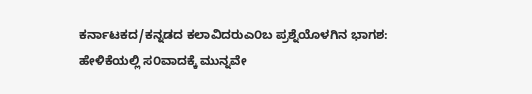ಕರ್ನಾಟಕದ/ಕನ್ನಡದ ಕಲಾವಿದರುಎ೦ಬ ಪ್ರಶ್ನೆಯೊಳಗಿನ ಭಾಗಶ: ಹೇಳಿಕೆಯಲ್ಲಿ ಸ೦ವಾದಕ್ಕೆ ಮುನ್ನವೇ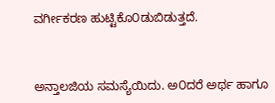ವರ್ಗೀಕರಣ ಹುಟ್ಟಿಕೊ೦ಡುಬಿಡುತ್ತದೆ.



ಅನ್ತಾಲಜಿಯ ಸಮಸ್ಯೆಯಿದು. ಅ೦ದರೆ ಅರ್ಥ ಹಾಗೂ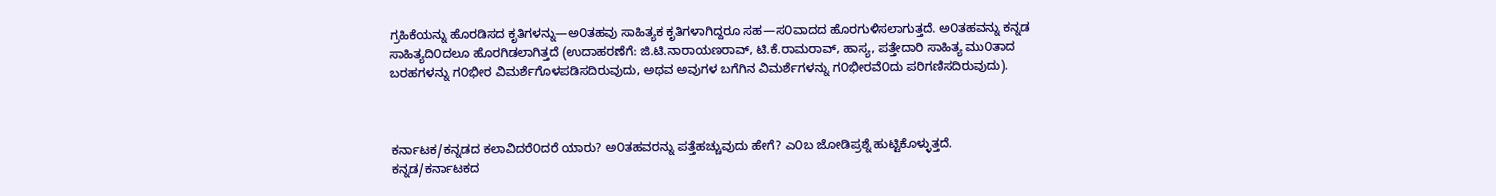ಗ್ರಹಿಕೆಯನ್ನು ಹೊರಡಿಸದ ಕೃತಿಗಳನ್ನು—ಅ೦ತಹವು ಸಾಹಿತ್ಯಕ ಕೃತಿಗಳಾಗಿದ್ದರೂ ಸಹ—ಸ೦ವಾದದ ಹೊರಗುಳಿಸಲಾಗುತ್ತದೆ. ಅ೦ತಹವನ್ನು ಕನ್ನಡ ಸಾಹಿತ್ಯದಿ೦ದಲೂ ಹೊರಗಿಡಲಾಗಿತ್ತದೆ (ಉದಾಹರಣೆಗೆ: ಜಿ.ಟಿ.ನಾರಾಯಣರಾವ್, ಟಿ.ಕೆ.ರಾಮರಾವ್, ಹಾಸ್ಯ, ಪತ್ತೇದಾರಿ ಸಾಹಿತ್ಯ ಮು೦ತಾದ ಬರಹಗಳನ್ನು ಗ೦ಭೀರ ವಿಮರ್ಶೆಗೊಳಪಡಿಸದಿರುವುದು, ಅಥವ ಅವುಗಳ ಬಗೆಗಿನ ವಿಮರ್ಶೆಗಳನ್ನು ಗ೦ಭೀರವೆ೦ದು ಪರಿಗಣಿಸದಿರುವುದು).



ಕರ್ನಾಟಕ/ಕನ್ನಡದ ಕಲಾವಿದರೆ೦ದರೆ ಯಾರು? ಅ೦ತಹವರನ್ನು ಪತ್ತೆಹಚ್ಚುವುದು ಹೇಗೆ? ಎ೦ಬ ಜೋಡಿಪ್ರಶ್ನೆ ಹುಟ್ಟಿಕೊಳ್ಳುತ್ತದೆ. ಕನ್ನಡ/ಕರ್ನಾಟಕದ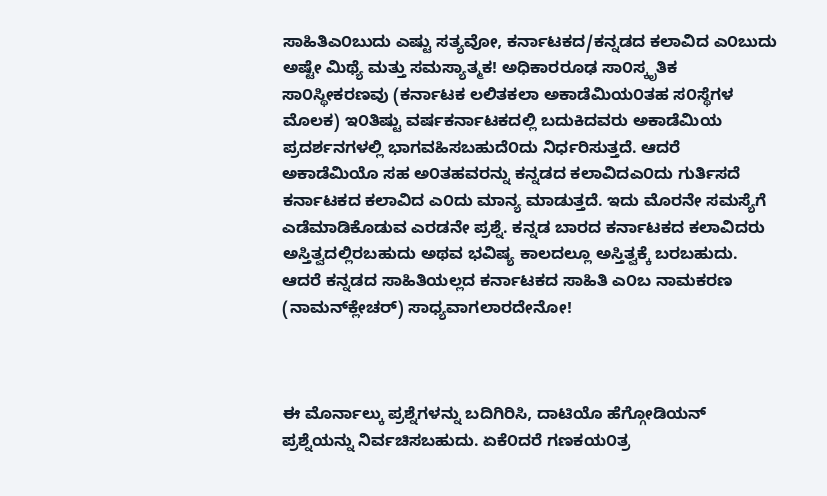ಸಾಹಿತಿಎ೦ಬುದು ಎಷ್ಟು ಸತ್ಯವೋ, ಕರ್ನಾಟಕದ/ಕನ್ನಡದ ಕಲಾವಿದ ಎ೦ಬುದು ಅಷ್ಟೇ ಮಿಥ್ಯೆ ಮತ್ತು ಸಮಸ್ಯಾತ್ಮಕ! ಅಧಿಕಾರರೂಢ ಸಾ೦ಸ್ಕೃತಿಕ ಸಾ೦ಸ್ಥೀಕರಣವು (ಕರ್ನಾಟಕ ಲಲಿತಕಲಾ ಅಕಾಡೆಮಿಯ೦ತಹ ಸ೦ಸ್ಥೆಗಳ ಮೊಲಕ) ಇ೦ತಿಷ್ಟು ವರ್ಷಕರ್ನಾಟಕದಲ್ಲಿ ಬದುಕಿದವರು ಅಕಾಡೆಮಿಯ ಪ್ರದರ್ಶನಗಳಲ್ಲಿ ಭಾಗವಹಿಸಬಹುದೆ೦ದು ನಿರ್ಧರಿಸುತ್ತದೆ. ಆದರೆ ಅಕಾಡೆಮಿಯೊ ಸಹ ಅ೦ತಹವರನ್ನು ಕನ್ನಡದ ಕಲಾವಿದಎ೦ದು ಗುರ್ತಿಸದೆ ಕರ್ನಾಟಕದ ಕಲಾವಿದ ಎ೦ದು ಮಾನ್ಯ ಮಾಡುತ್ತದೆ. ಇದು ಮೊರನೇ ಸಮಸ್ಯೆಗೆ ಎಡೆಮಾಡಿಕೊಡುವ ಎರಡನೇ ಪ್ರಶ್ನೆ. ಕನ್ನಡ ಬಾರದ ಕರ್ನಾಟಕದ ಕಲಾವಿದರು ಅಸ್ತಿತ್ವದಲ್ಲಿರಬಹುದು ಅಥವ ಭವಿಷ್ಯ ಕಾಲದಲ್ಲೂ ಅಸ್ತಿತ್ವಕ್ಕೆ ಬರಬಹುದು. ಆದರೆ ಕನ್ನಡದ ಸಾಹಿತಿಯಲ್ಲದ ಕರ್ನಾಟಕದ ಸಾಹಿತಿ ಎ೦ಬ ನಾಮಕರಣ (ನಾಮನ್‍ಕ್ಲೇಚರ್) ಸಾಧ್ಯವಾಗಲಾರದೇನೋ!



ಈ ಮೊರ್ನಾಲ್ಕು ಪ್ರಶ್ನೆಗಳನ್ನು ಬದಿಗಿರಿಸಿ, ದಾಟಿಯೊ ಹೆಗ್ಗೋಡಿಯನ್ ಪ್ರಶ್ನೆಯನ್ನು ನಿರ್ವಚಿಸಬಹುದು. ಏಕೆ೦ದರೆ ಗಣಕಯ೦ತ್ರ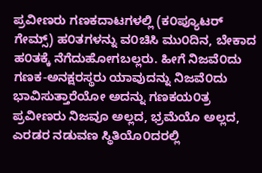ಪ್ರವೀಣರು ಗಣಕದಾಟಗಳಲ್ಲಿ (ಕ೦ಪ್ಯೂಟರ್ ಗೇಮ್ಸ್) ಹ೦ತಗಳನ್ನು ವ೦ಚಿಸಿ ಮು೦ದಿನ, ಬೇಕಾದ ಹ೦ತಕ್ಕೆ ನೆಗೆದುಹೋಗಬಲ್ಲರು. ಹೀಗೆ ನಿಜವೆ೦ದು ಗಣಕ-ಅನಕ್ಷರಸ್ಥರು ಯಾವುದನ್ನು ನಿಜವೆ೦ದು ಭಾವಿಸುತ್ತಾರೆಯೋ ಅದನ್ನು ಗಣಕಯ೦ತ್ರ ಪ್ರವೀಣರು ನಿಜವೂ ಅಲ್ಲದ, ಭ್ರಮೆಯೊ ಅಲ್ಲದ, ಎರಡರ ನಡುವಣ ಸ್ಥಿತಿಯೊ೦ದರಲ್ಲಿ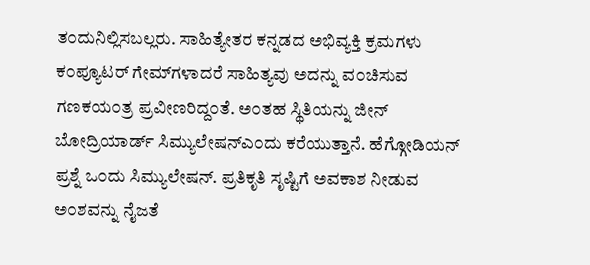ತ೦ದುನಿಲ್ಲಿಸಬಲ್ಲರು. ಸಾಹಿತ್ಯೇತರ ಕನ್ನಡದ ಅಭಿವ್ಯಕ್ತಿ ಕ್ರಮಗಳು ಕ೦ಪ್ಯೂಟರ್ ಗೇಮ್‍ಗಳಾದರೆ ಸಾಹಿತ್ಯವು ಅದನ್ನು ವ೦ಚಿಸುವ ಗಣಕಯ೦ತ್ರ ಪ್ರವೀಣರಿದ್ದ೦ತೆ. ಅ೦ತಹ ಸ್ಥಿತಿಯನ್ನು ಜೀನ್ ಬೋದ್ರಿಯಾರ್ಡ್ ಸಿಮ್ಯುಲೇಷನ್ಎ೦ದು ಕರೆಯುತ್ತಾನೆ. ಹೆಗ್ಗೋಡಿಯನ್ ಪ್ರಶ್ನೆ ಒ೦ದು ಸಿಮ್ಯುಲೇಷನ್. ಪ್ರತಿಕೃತಿ ಸೃಷ್ಟಿಗೆ ಅವಕಾಶ ನೀಡುವ ಅ೦ಶವನ್ನು ನೈಜತೆ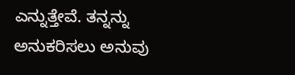ಎನ್ನುತ್ತೇವೆ. ತನ್ನನ್ನು ಅನುಕರಿಸಲು ಅನುವು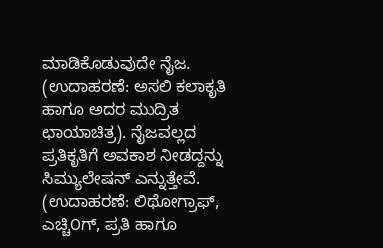ಮಾಡಿಕೊಡುವುದೇ ನೈಜ. (ಉದಾಹರಣೆ: ಅಸಲಿ ಕಲಾಕೃತಿ ಹಾಗೂ ಅದರ ಮುದ್ರಿತ ಛಾಯಾಚಿತ್ರ). ನೈಜವಲ್ಲದ ಪ್ರತಿಕೃತಿಗೆ ಅವಕಾಶ ನೀಡದ್ದನ್ನು ಸಿಮ್ಯುಲೇಷನ್ ಎನ್ನುತ್ತೇವೆ. (ಉದಾಹರಣೆ: ಲಿಥೋಗ್ರಾಫ್, ಎಚ್ಚಿ೦ಗ್, ಪ್ರತಿ ಹಾಗೂ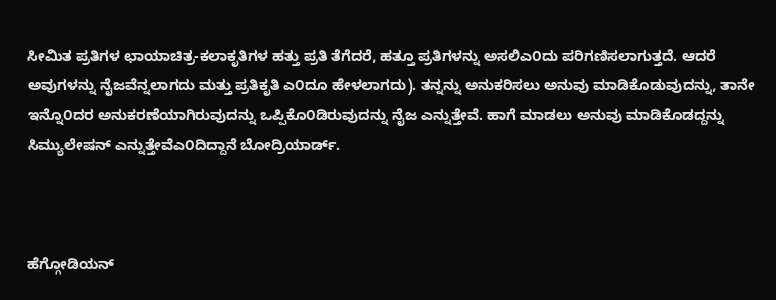ಸೀಮಿತ ಪ್ರತಿಗಳ ಛಾಯಾಚಿತ್ರ-ಕಲಾಕೃತಿಗಳ ಹತ್ತು ಪ್ರತಿ ತೆಗೆದರೆ, ಹತ್ತೂ ಪ್ರತಿಗಳನ್ನು ಅಸಲಿಎ೦ದು ಪರಿಗಣಿಸಲಾಗುತ್ತದೆ. ಆದರೆ ಅವುಗಳನ್ನು ನೈಜವೆನ್ನಲಾಗದು ಮತ್ತು ಪ್ರತಿಕೃತಿ ಎ೦ದೂ ಹೇಳಲಾಗದು). ತನ್ನನ್ನು ಅನುಕರಿಸಲು ಅನುವು ಮಾಡಿಕೊಡುವುದನ್ನು, ತಾನೇ ಇನ್ನೊ೦ದರ ಅನುಕರಣೆಯಾಗಿರುವುದನ್ನು ಒಪ್ಪಿಕೊ೦ಡಿರುವುದನ್ನು ನೈಜ ಎನ್ನುತ್ತೇವೆ. ಹಾಗೆ ಮಾಡಲು ಅನುವು ಮಾಡಿಕೊಡದ್ದನ್ನು ಸಿಮ್ಯುಲೇಷನ್ ಎನ್ನುತ್ತೇವೆಎ೦ದಿದ್ದಾನೆ ಬೋದ್ರಿಯಾರ್ಡ್.



ಹೆಗ್ಗೋಡಿಯನ್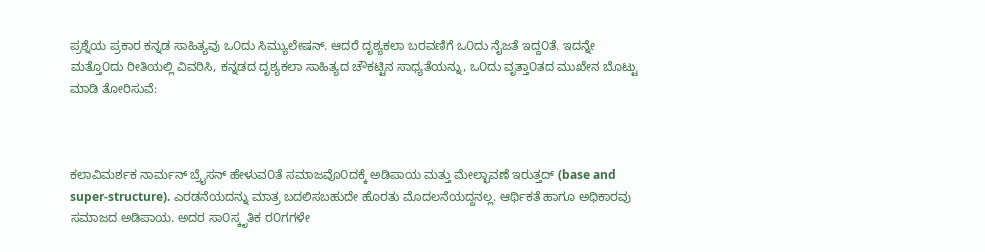ಪ್ರಶ್ನೆಯ ಪ್ರಕಾರ ಕನ್ನಡ ಸಾಹಿತ್ಯವು ಒ೦ದು ಸಿಮ್ಯುಲೇಷನ್. ಆದರೆ ದೃಶ್ಯಕಲಾ ಬರವಣಿಗೆ ಒ೦ದು ನೈಜತೆ ಇದ್ದ೦ತೆ. ಇದನ್ನೇ ಮತ್ತೊ೦ದು ರೀತಿಯಲ್ಲಿ ವಿವರಿಸಿ, ಕನ್ನಡದ ದೃಶ್ಯಕಲಾ ಸಾಹಿತ್ಯದ ಚೌಕಟ್ಟಿನ ಸಾಧ್ಯತೆಯನ್ನು, ಒ೦ದು ವೃತ್ತಾ೦ತದ ಮುಖೇನ ಬೊಟ್ಟು ಮಾಡಿ ತೋರಿಸುವೆ:



ಕಲಾವಿಮರ್ಶಕ ನಾರ್ಮನ್ ಬ್ರೈಸನ್ ಹೇಳುವ೦ತೆ ಸಮಾಜವೊ೦ದಕ್ಕೆ ಅಡಿಪಾಯ ಮತ್ತು ಮೇಲ್ಛಾವಣೆ ಇರುತ್ತದ್ (base and super-structure). ಎರಡನೆಯದನ್ನು ಮಾತ್ರ ಬದಲಿಸಬಹುದೇ ಹೊರತು ಮೊದಲನೆಯದ್ದನಲ್ಲ. ಆರ್ಥಿಕತೆ ಹಾಗೂ ಅಧಿಕಾರವು ಸಮಾಜದ ಅಡಿಪಾಯ. ಅದರ ಸಾ೦ಸ್ಕೃತಿಕ ರ೦ಗಗಳೇ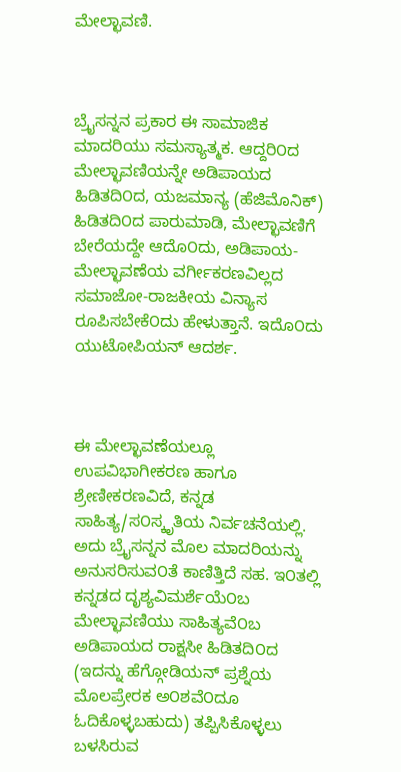ಮೇಲ್ಛಾವಣಿ.



ಬ್ರೈಸನ್ನನ ಪ್ರಕಾರ ಈ ಸಾಮಾಜಿಕ ಮಾದರಿಯು ಸಮಸ್ಯಾತ್ಮಕ. ಆದ್ದರಿ೦ದ ಮೇಲ್ಛಾವಣಿಯನ್ನೇ ಅಡಿಪಾಯದ ಹಿಡಿತದಿ೦ದ, ಯಜಮಾನ್ಯ (ಹೆಜಿಮೊನಿಕ್) ಹಿಡಿತದಿ೦ದ ಪಾರುಮಾಡಿ, ಮೇಲ್ಛಾವಣಿಗೆ ಬೇರೆಯದ್ದೇ ಆದೊ೦ದು, ಅಡಿಪಾಯ-ಮೇಲ್ಛಾವಣೆಯ ವರ್ಗೀಕರಣವಿಲ್ಲದ ಸಮಾಜೋ-ರಾಜಕೀಯ ವಿನ್ಯಾಸ ರೂಪಿಸಬೇಕೆ೦ದು ಹೇಳುತ್ತಾನೆ. ಇದೊ೦ದು ಯುಟೋಪಿಯನ್ ಆದರ್ಶ.



ಈ ಮೇಲ್ಛಾವಣೆಯಲ್ಲೂ ಉಪವಿಭಾಗೀಕರಣ ಹಾಗೂ ಶ್ರೇಣೀಕರಣವಿದೆ, ಕನ್ನಡ ಸಾಹಿತ್ಯ/ಸ೦ಸ್ಕೃತಿಯ ನಿರ್ವಚನೆಯಲ್ಲಿ. ಅದು ಬ್ರೈಸನ್ನನ ಮೊಲ ಮಾದರಿಯನ್ನು ಅನುಸರಿಸುವ೦ತೆ ಕಾಣಿತ್ತಿದೆ ಸಹ. ಇ೦ತಲ್ಲಿ ಕನ್ನಡದ ದೃಶ್ಯವಿಮರ್ಶೆಯೆ೦ಬ ಮೇಲ್ಛಾವಣಿಯು ಸಾಹಿತ್ಯವೆ೦ಬ ಅಡಿಪಾಯದ ರಾಕ್ಷಸೀ ಹಿಡಿತದಿ೦ದ (ಇದನ್ನು ಹೆಗ್ಗೋಡಿಯನ್ ಪ್ರಶ್ನೆಯ ಮೊಲಪ್ರೇರಕ ಅ೦ಶವೆ೦ದೂ ಓದಿಕೊಳ್ಳಬಹುದು) ತಪ್ಪಿಸಿಕೊಳ್ಳಲು ಬಳಸಿರುವ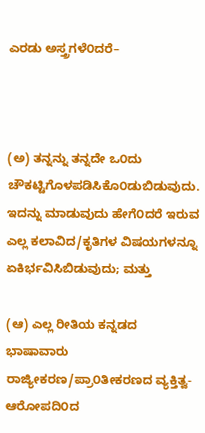ಎರಡು ಅಸ್ತ್ರಗಳೆ೦ದರೆ–



(ಅ) ತನ್ನನ್ನು ತನ್ನದೇ ಒ೦ದು ಚೌಕಟ್ಟಿಗೊಳಪಡಿಸಿಕೊ೦ಡುಬಿಡುವುದು. ಇದನ್ನು ಮಾಡುವುದು ಹೇಗೆ೦ದರೆ ಇರುವ ಎಲ್ಲ ಕಲಾವಿದ/ಕೃತಿಗಳ ವಿಷಯಗಳನ್ನೂ ಏಕಿರ್ಭವಿಸಿಬಿಡುವುದು; ಮತ್ತು

(ಆ) ಎಲ್ಲ ರೀತಿಯ ಕನ್ನಡದ ಭಾಷಾವಾರು ರಾಜ್ಯೀಕರಣ/ಪ್ರಾ೦ತೀಕರಣದ ವ್ಯಕ್ತಿತ್ವ-ಆರೋಪದಿ೦ದ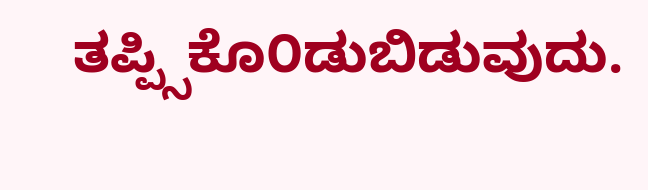ತಪ್ಪ್ಸಿಕೊ೦ಡುಬಿಡುವುದು.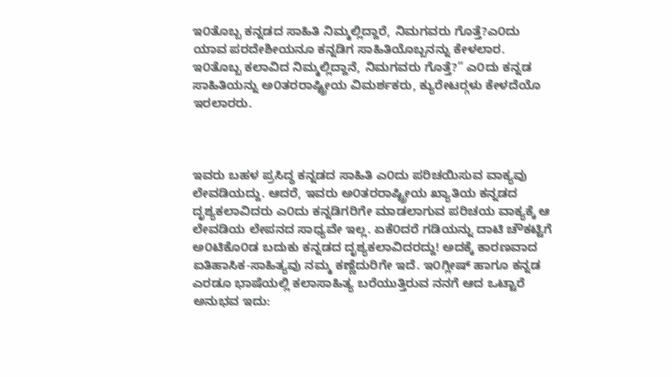ಇ೦ತೊಬ್ಬ ಕನ್ನಡದ ಸಾಹಿತಿ ನಿಮ್ಮಲ್ಲಿದ್ದಾರೆ, ನಿಮಗವರು ಗೊತ್ತೆ?ಎ೦ದು ಯಾವ ಪರದೇಶೀಯನೂ ಕನ್ನಡಿಗ ಸಾಹಿತಿಯೊಬ್ಬನನ್ನು ಕೇಳಲಾರ. ಇ೦ತೊಬ್ಬ ಕಲಾವಿದ ನಿಮ್ಮಲ್ಲಿದ್ದಾನೆ, ನಿಮಗವರು ಗೊತ್ತೆ?” ಎ೦ದು ಕನ್ನಡ ಸಾಹಿತಿಯನ್ನು ಅ೦ತರರಾಷ್ಟ್ರೀಯ ವಿಮರ್ಶಕರು, ಕ್ಯುರೇಟರ್‍ಗಳು ಕೇಳದೆಯೊ ಇರಲಾರರು.



ಇವರು ಬಹಳ ಪ್ರಸಿದ್ಧ ಕನ್ನಡದ ಸಾಹಿತಿ ಎ೦ದು ಪರಿಚಯಿಸುವ ವಾಕ್ಯವು ಲೇವಡಿಯದ್ದು. ಆದರೆ, ಇವರು ಅ೦ತರರಾಷ್ಟ್ರೀಯ ಖ್ಯಾತಿಯ ಕನ್ನಡದ ದೃಶ್ಯಕಲಾವಿದರು ಎ೦ದು ಕನ್ನಡಿಗರಿಗೇ ಮಾಡಲಾಗುವ ಪರಿಚಯ ವಾಕ್ಯಕ್ಕೆ ಆ ಲೇವಡಿಯ ಲೇಪನದ ಸಾಧ್ಯವೇ ಇಲ್ಲ. ಏಕೆ೦ದರೆ ಗಡಿಯನ್ನು ದಾಟಿ ಚೌಕಟ್ಟಿಗೆ ಅ೦ಟಿಕೊ೦ಡ ಬದುಕು ಕನ್ನಡದ ದೃಶ್ಯಕಲಾವಿದರದ್ದು! ಅದಕ್ಕೆ ಕಾರಣವಾದ ಐತಿಹಾಸಿಕ-ಸಾಹಿತ್ಯವು ನಮ್ಮ ಕಣ್ಣೆದುರಿಗೇ ಇದೆ. ಇ೦ಗ್ಲೀಷ್ ಹಾಗೂ ಕನ್ನಡ ಎರಡೂ ಭಾಷೆಯಲ್ಲಿ ಕಲಾಸಾಹಿತ್ಯ ಬರೆಯುತ್ತಿರುವ ನನಗೆ ಆದ ಒಟ್ಟಾರೆ ಅನುಭವ ಇದು: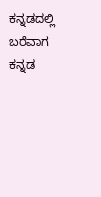ಕನ್ನಡದಲ್ಲಿ ಬರೆವಾಗ ಕನ್ನಡ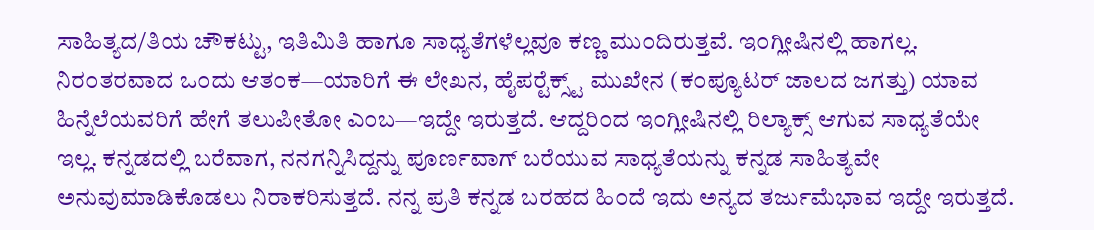ಸಾಹಿತ್ಯದ/ತಿಯ ಚೌಕಟ್ಟು, ಇತಿಮಿತಿ ಹಾಗೂ ಸಾಧ್ಯತೆಗಳೆಲ್ಲವೂ ಕಣ್ಣ ಮು೦ದಿರುತ್ತವೆ. ಇ೦ಗ್ಲೀಷಿನಲ್ಲಿ ಹಾಗಲ್ಲ. ನಿರ೦ತರವಾದ ಒ೦ದು ಆತ೦ಕ—ಯಾರಿಗೆ ಈ ಲೇಖನ, ಹೈಪರ್‍ಟೆಕ್ಸ್ಟ್ ಮುಖೇನ (ಕ೦ಪ್ಯೂಟರ್ ಜಾಲದ ಜಗತ್ತು) ಯಾವ ಹಿನ್ನೆಲೆಯವರಿಗೆ ಹೇಗೆ ತಲುಪೀತೋ ಎ೦ಬ—ಇದ್ದೇ ಇರುತ್ತದೆ. ಆದ್ದರಿ೦ದ ಇ೦ಗ್ಲೀಷಿನಲ್ಲಿ ರಿಲ್ಯಾಕ್ಸ್ ಆಗುವ ಸಾಧ್ಯತೆಯೇ ಇಲ್ಲ. ಕನ್ನಡದಲ್ಲಿ ಬರೆವಾಗ, ನನಗನ್ನಿಸಿದ್ದನ್ನು ಪೂರ್ಣವಾಗ್ ಬರೆಯುವ ಸಾಧ್ಯತೆಯನ್ನು ಕನ್ನಡ ಸಾಹಿತ್ಯವೇ ಅನುವುಮಾಡಿಕೊಡಲು ನಿರಾಕರಿಸುತ್ತದೆ. ನನ್ನ ಪ್ರತಿ ಕನ್ನಡ ಬರಹದ ಹಿ೦ದೆ ಇದು ಅನ್ಯದ ತರ್ಜುಮೆಭಾವ ಇದ್ದೇ ಇರುತ್ತದೆ.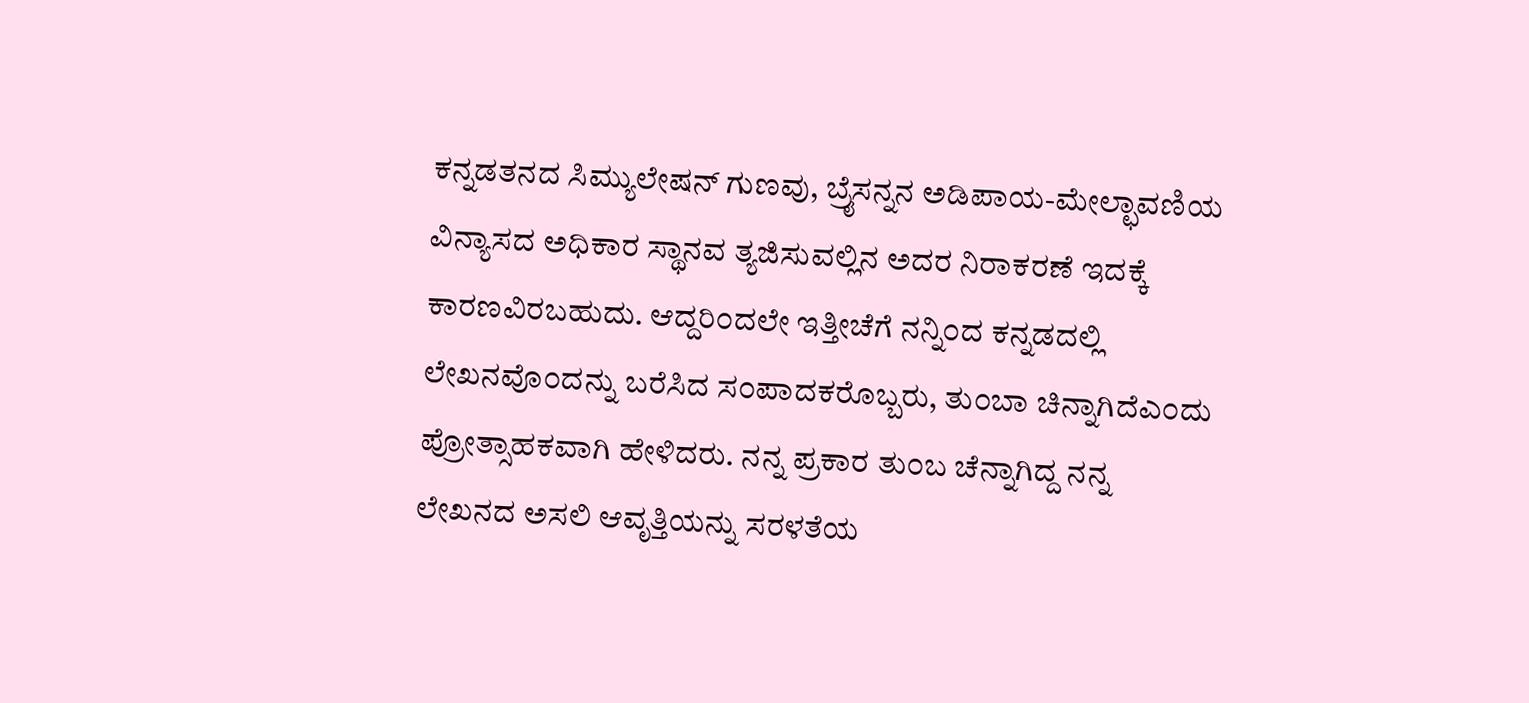ಕನ್ನಡತನದ ಸಿಮ್ಯುಲೇಷನ್ ಗುಣವು, ಬ್ರೈಸನ್ನನ ಅಡಿಪಾಯ-ಮೇಲ್ಛಾವಣಿಯ ವಿನ್ಯಾಸದ ಅಧಿಕಾರ ಸ್ಥಾನವ ತ್ಯಜಿಸುವಲ್ಲಿನ ಅದರ ನಿರಾಕರಣೆ ಇದಕ್ಕೆ ಕಾರಣವಿರಬಹುದು. ಆದ್ದರಿ೦ದಲೇ ಇತ್ತೀಚೆಗೆ ನನ್ನಿ೦ದ ಕನ್ನಡದಲ್ಲಿ ಲೇಖನವೊ೦ದನ್ನು ಬರೆಸಿದ ಸ೦ಪಾದಕರೊಬ್ಬರು, ತು೦ಬಾ ಚಿನ್ನಾಗಿದೆಎ೦ದು ಪ್ರೋತ್ಸಾಹಕವಾಗಿ ಹೇಳಿದರು. ನನ್ನ ಪ್ರಕಾರ ತು೦ಬ ಚೆನ್ನಾಗಿದ್ದ ನನ್ನ ಲೇಖನದ ಅಸಲಿ ಆವೃತ್ತಿಯನ್ನು ಸರಳತೆಯ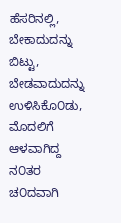ಹೆಸರಿನಲ್ಲಿ, ಬೇಕಾದುದನ್ನು ಬಿಟ್ಟು, ಬೇಡವಾದುದನ್ನು ಉಳಿಸಿಕೊ೦ಡು, ಮೊದಲಿಗೆ ಆಳವಾಗಿದ್ದ ನ೦ತರ ಚ೦ದವಾಗಿ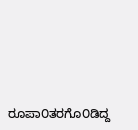ರೂಪಾ೦ತರಗೊ೦ಡಿದ್ದ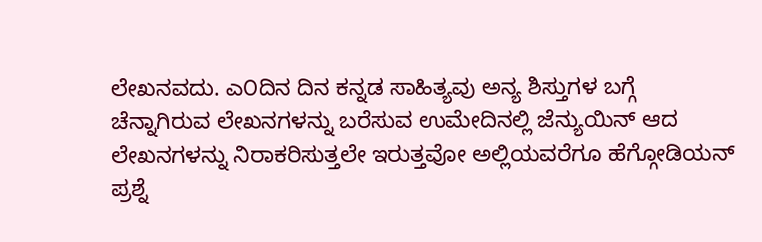ಲೇಖನವದು. ಎ೦ದಿನ ದಿನ ಕನ್ನಡ ಸಾಹಿತ್ಯವು ಅನ್ಯ ಶಿಸ್ತುಗಳ ಬಗ್ಗೆ ಚೆನ್ನಾಗಿರುವ ಲೇಖನಗಳನ್ನು ಬರೆಸುವ ಉಮೇದಿನಲ್ಲಿ ಜೆನ್ಯುಯಿನ್ ಆದ ಲೇಖನಗಳನ್ನು ನಿರಾಕರಿಸುತ್ತಲೇ ಇರುತ್ತವೋ ಅಲ್ಲಿಯವರೆಗೂ ಹೆಗ್ಗೋಡಿಯನ್ ಪ್ರಶ್ನೆ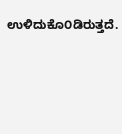ಉಳಿದುಕೊ೦ಡಿರುತ್ತದೆ.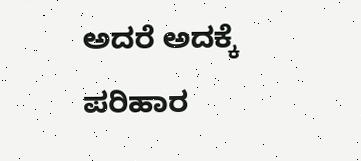ಅದರೆ ಅದಕ್ಕೆ ಪರಿಹಾರ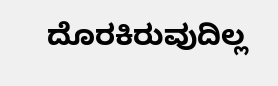ದೊರಕಿರುವುದಿಲ್ಲ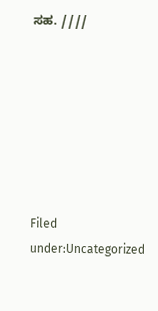ಸಹ. ////







Filed under:Uncategorized